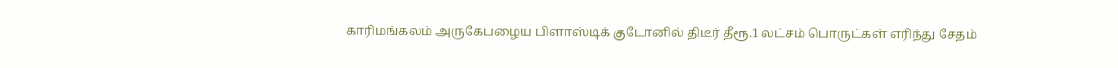காரிமங்கலம் அருகேபழைய பிளாஸ்டிக் குடோனில் திடீர் தீரூ.1 லட்சம் பொருட்கள் எரிந்து சேதம்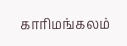காரிமங்கலம்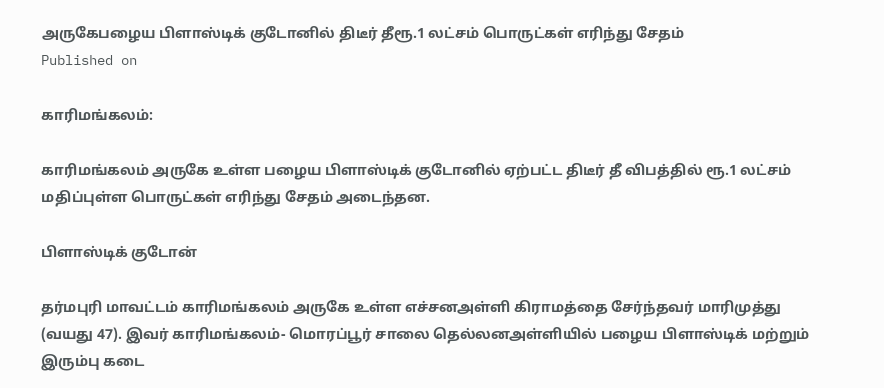அருகேபழைய பிளாஸ்டிக் குடோனில் திடீர் தீரூ.1 லட்சம் பொருட்கள் எரிந்து சேதம்
Published on

காரிமங்கலம்:

காரிமங்கலம் அருகே உள்ள பழைய பிளாஸ்டிக் குடோனில் ஏற்பட்ட திடீர் தீ விபத்தில் ரூ.1 லட்சம் மதிப்புள்ள பொருட்கள் எரிந்து சேதம் அடைந்தன.

பிளாஸ்டிக் குடோன்

தர்மபுரி மாவட்டம் காரிமங்கலம் அருகே உள்ள எச்சனஅள்ளி கிராமத்தை சேர்ந்தவர் மாரிமுத்து (வயது 47). இவர் காரிமங்கலம்- மொரப்பூர் சாலை தெல்லனஅள்ளியில் பழைய பிளாஸ்டிக் மற்றும் இரும்பு கடை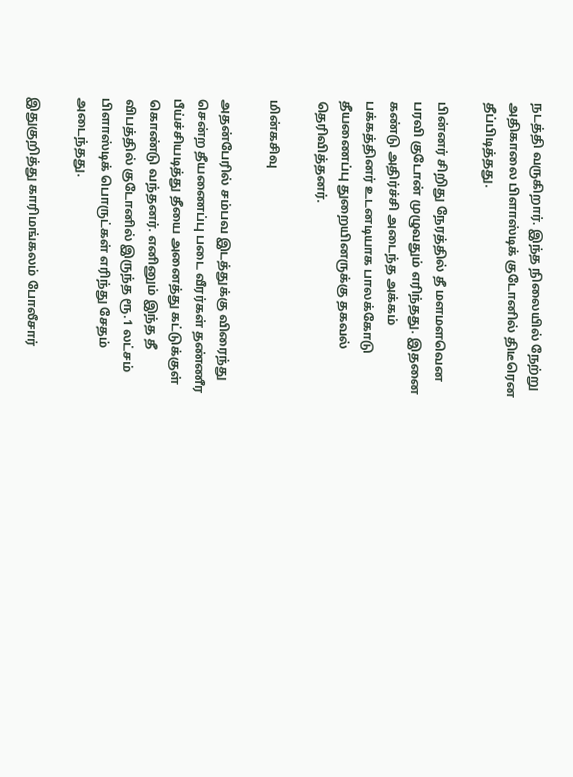நடத்தி வருகிறார். இந்த நிலையில் நேற்று அதிகாலை பிளாஸ்டிக் குடோனில் திடீரென தீப்பிடித்தது.

பின்னர் சிறிது நேரத்தில் தீ மளமளவென பரவி குடோன் முழுவதும் எரிந்தது. இதனை கண்டு அதிர்ச்சி அடைந்த அக்கம் பக்கத்தினர் உடனடியாக பாலக்கோடு தீயணைப்பு துறையினருக்கு தகவல் தெரிவித்தனர்.

மின்கசிவு

அதன்பேரில் சம்பவ இடத்துக்கு விரைந்து சென்ற தீயணைப்பு படை வீரர்கள் தண்ணீர பீய்ச்சியடித்து தீயை அனைத்து கட்டுக்குள் கொண்டு வந்தனர். எனினும் இந்த தீ விபத்தில் குடோனில் இருந்த ரூ.1 லட்சம் பிளாஸ்டிக் பொருட்கள் எரிந்து சேதம் அடைந்தது.

இதுகுறித்து காரிமங்கலம் போலீசார்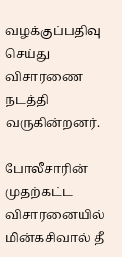வழக்குப்பதிவு செய்து விசாரணை நடத்தி வருகின்றனர்.

போலீசாரின் முதற்கட்ட விசாரனையில் மின்கசிவால் தீ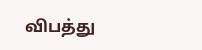விபத்து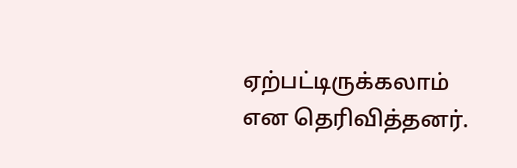ஏற்பட்டிருக்கலாம் என தெரிவித்தனர்.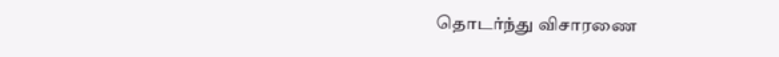தொடர்ந்து விசாரணை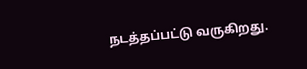நடத்தப்பட்டு வருகிறது.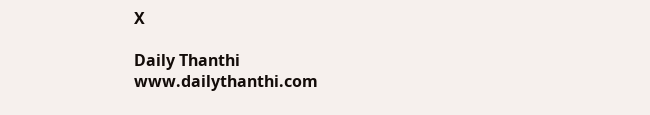X

Daily Thanthi
www.dailythanthi.com